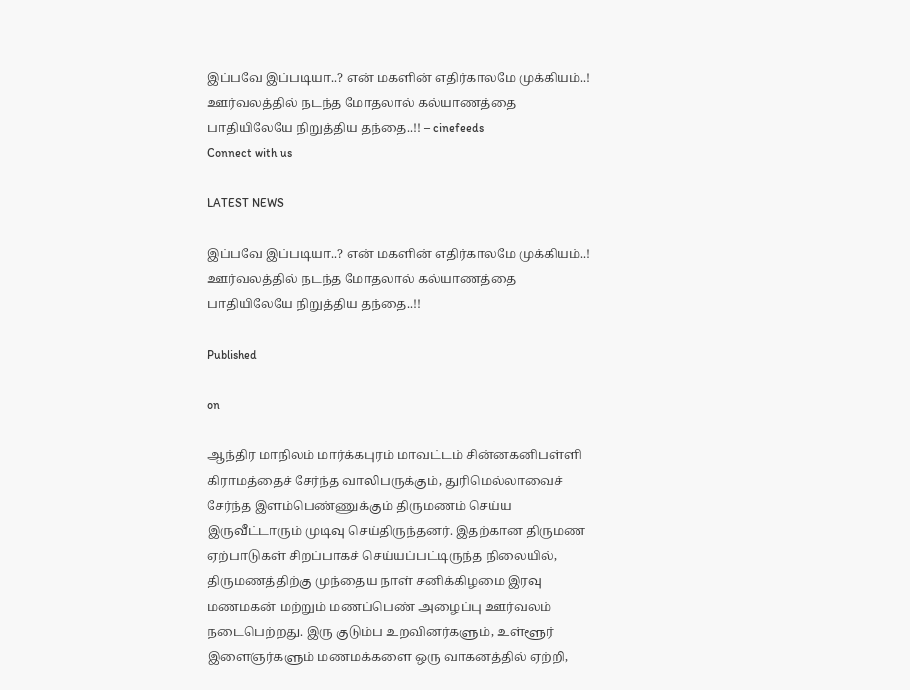இப்பவே இப்படியா..? என் மகளின் எதிர்காலமே முக்கியம்..! ஊர்வலத்தில் நடந்த மோதலால் கல்யாணத்தை பாதியிலேயே நிறுத்திய தந்தை..!! – cinefeeds
Connect with us

LATEST NEWS

இப்பவே இப்படியா..? என் மகளின் எதிர்காலமே முக்கியம்..! ஊர்வலத்தில் நடந்த மோதலால் கல்யாணத்தை பாதியிலேயே நிறுத்திய தந்தை..!!

Published

on

ஆந்திர மாநிலம் மார்க்கபுரம் மாவட்டம் சின்னகனிபள்ளி கிராமத்தைச் சேர்ந்த வாலிபருக்கும், துரிமெல்லாவைச் சேர்ந்த இளம்பெண்ணுக்கும் திருமணம் செய்ய இருவீட்டாரும் முடிவு செய்திருந்தனர். இதற்கான திருமண ஏற்பாடுகள் சிறப்பாகச் செய்யப்பட்டிருந்த நிலையில், திருமணத்திற்கு முந்தைய நாள் சனிக்கிழமை இரவு மணமகன் மற்றும் மணப்பெண் அழைப்பு ஊர்வலம் நடைபெற்றது. இரு குடும்ப உறவினர்களும், உள்ளூர் இளைஞர்களும் மணமக்களை ஒரு வாகனத்தில் ஏற்றி,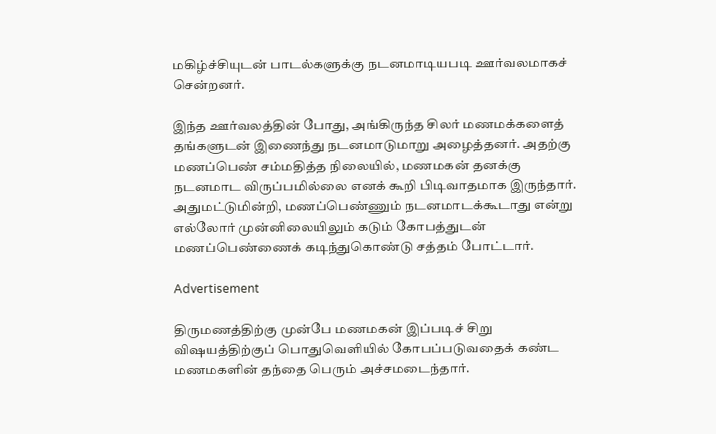மகிழ்ச்சியுடன் பாடல்களுக்கு நடனமாடியபடி ஊர்வலமாகச் சென்றனர்.

இந்த ஊர்வலத்தின் போது, அங்கிருந்த சிலர் மணமக்களைத் தங்களுடன் இணைந்து நடனமாடுமாறு அழைத்தனர். அதற்கு மணப்பெண் சம்மதித்த நிலையில், மணமகன் தனக்கு நடனமாட விருப்பமில்லை எனக் கூறி பிடிவாதமாக இருந்தார். அதுமட்டுமின்றி, மணப்பெண்ணும் நடனமாடக்கூடாது என்று எல்லோர் முன்னிலையிலும் கடும் கோபத்துடன் மணப்பெண்ணைக் கடிந்துகொண்டு சத்தம் போட்டார்.

Advertisement

திருமணத்திற்கு முன்பே மணமகன் இப்படிச் சிறு விஷயத்திற்குப் பொதுவெளியில் கோபப்படுவதைக் கண்ட மணமகளின் தந்தை பெரும் அச்சமடைந்தார்.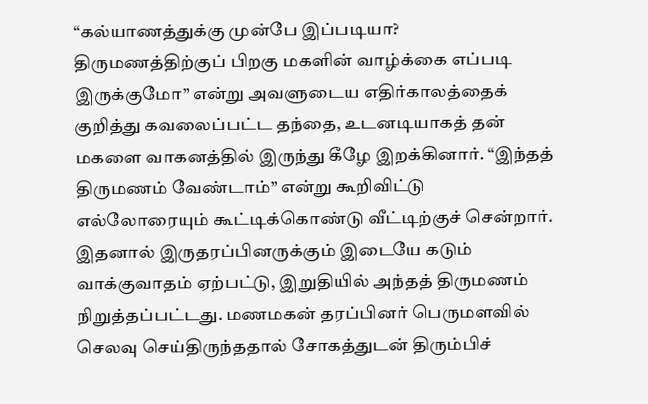“கல்யாணத்துக்கு முன்பே இப்படியா? திருமணத்திற்குப் பிறகு மகளின் வாழ்க்கை எப்படி இருக்குமோ” என்று அவளுடைய எதிர்காலத்தைக் குறித்து கவலைப்பட்ட தந்தை, உடனடியாகத் தன் மகளை வாகனத்தில் இருந்து கீழே இறக்கினார். “இந்தத் திருமணம் வேண்டாம்” என்று கூறிவிட்டு எல்லோரையும் கூட்டிக்கொண்டு வீட்டிற்குச் சென்றார். இதனால் இருதரப்பினருக்கும் இடையே கடும் வாக்குவாதம் ஏற்பட்டு, இறுதியில் அந்தத் திருமணம் நிறுத்தப்பட்டது. மணமகன் தரப்பினர் பெருமளவில் செலவு செய்திருந்ததால் சோகத்துடன் திரும்பிச்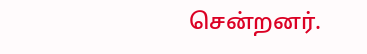சென்றனர்.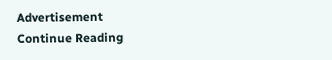Advertisement
Continue Reading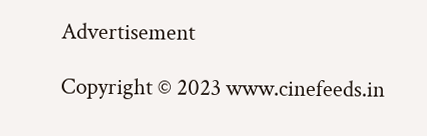Advertisement

Copyright © 2023 www.cinefeeds.in